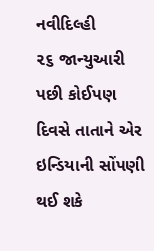નવીદિલ્હી
૨૬ જાન્યુઆરી પછી કોઈપણ દિવસે તાતાને એર ઇન્ડિયાની સોંપણી થઈ શકે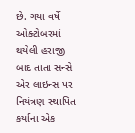છે. ગયા વર્ષે ઓક્ટોબરમાં થયેલી હરાજી બાદ તાતા સન્સે એર લાઇન્સ પર નિયંત્રણ સ્થાપિત કર્યાના એક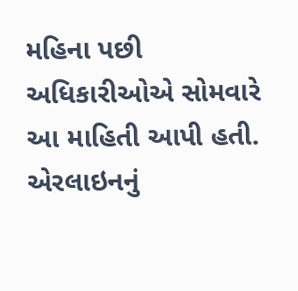મહિના પછી અધિકારીઓએ સોમવારે આ માહિતી આપી હતી. એરલાઇનનું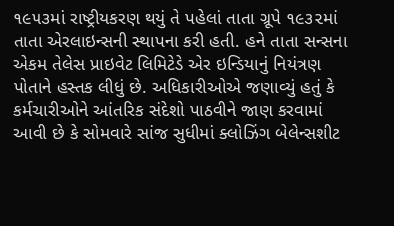૧૯૫૩માં રાષ્ટ્રીયકરણ થયું તે પહેલાં તાતા ગ્રૂપે ૧૯૩૨માં તાતા એરલાઇન્સની સ્થાપના કરી હતી. હને તાતા સન્સના એકમ તેલેસ પ્રાઇવેટ લિમિટેડે એર ઇન્ડિયાનું નિયંત્રણ પોતાને હસ્તક લીધું છે. અધિકારીઓએ જણાવ્યું હતું કે કર્મચારીઓને આંતરિક સંદેશો પાઠવીને જાણ કરવામાં આવી છે કે સોમવારે સાંજ સુધીમાં ક્લોઝિંગ બેલેન્સશીટ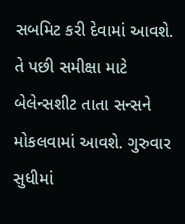સબમિટ કરી દેવામાં આવશે. તે પછી સમીક્ષા માટે બેલેન્સશીટ તાતા સન્સને મોકલવામાં આવશે. ગુરુવાર સુધીમાં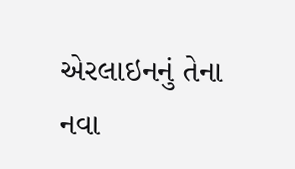એરલાઇનનું તેના નવા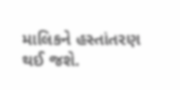માલિકને હસ્તાંતરણ થઈ જશે.